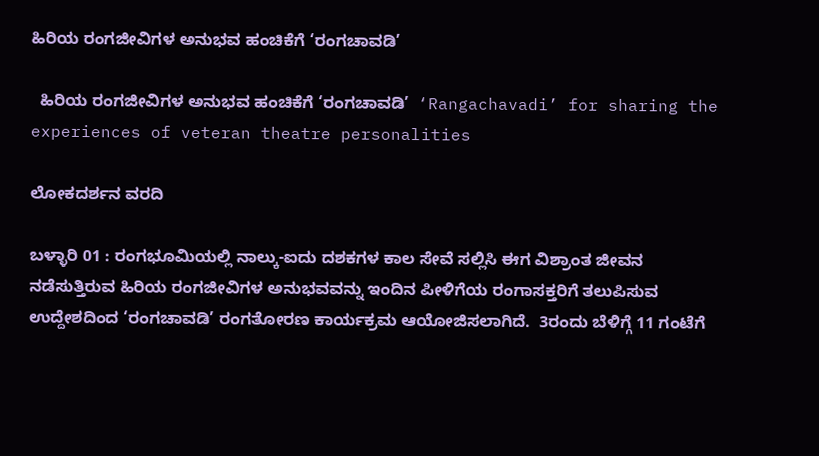ಹಿರಿಯ ರಂಗಜೀವಿಗಳ ಅನುಭವ ಹಂಚಿಕೆಗೆ ‘ರಂಗಚಾವಡಿ’

  ಹಿರಿಯ ರಂಗಜೀವಿಗಳ ಅನುಭವ ಹಂಚಿಕೆಗೆ ‘ರಂಗಚಾವಡಿ’  ‘Rangachavadi’ for sharing the experiences of veteran theatre personalities

ಲೋಕದರ್ಶನ ವರದಿ

ಬಳ್ಳಾರಿ 01 : ರಂಗಭೂಮಿಯಲ್ಲಿ ನಾಲ್ಕು-ಐದು ದಶಕಗಳ ಕಾಲ ಸೇವೆ ಸಲ್ಲಿಸಿ ಈಗ ವಿಶ್ರಾಂತ ಜೀವನ ನಡೆಸುತ್ತಿರುವ ಹಿರಿಯ ರಂಗಜೀವಿಗಳ ಅನುಭವವನ್ನು ಇಂದಿನ ಪೀಳಿಗೆಯ ರಂಗಾಸಕ್ತರಿಗೆ ತಲುಪಿಸುವ ಉದ್ದೇಶದಿಂದ ‘ರಂಗಚಾವಡಿ’ ರಂಗತೋರಣ ಕಾರ್ಯಕ್ರಮ ಆಯೋಜಿಸಲಾಗಿದೆ.  3ರಂದು ಬೆಳಿಗ್ಗೆ 11 ಗಂಟೆಗೆ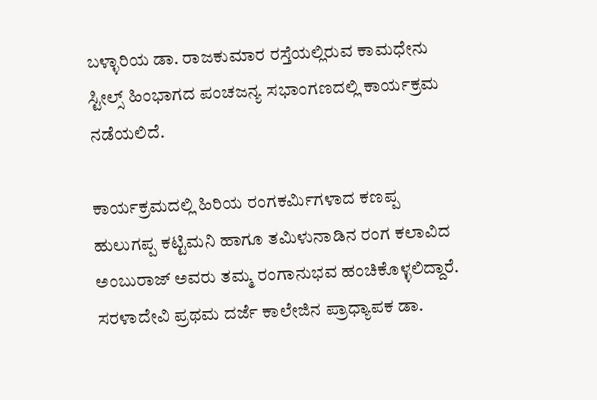ಬಳ್ಳಾರಿಯ ಡಾ. ರಾಜಕುಮಾರ ರಸ್ತೆಯಲ್ಲಿರುವ ಕಾಮಧೇನು ಸ್ಟೀಲ್ಸ್‌ ಹಿಂಭಾಗದ ಪಂಚಜನ್ಯ ಸಭಾಂಗಣದಲ್ಲಿ ಕಾರ್ಯಕ್ರಮ ನಡೆಯಲಿದೆ.

ಕಾರ್ಯಕ್ರಮದಲ್ಲಿ ಹಿರಿಯ ರಂಗಕರ್ಮಿಗಳಾದ ಕಣಪ್ಪ ಹುಲುಗಪ್ಪ ಕಟ್ಟಿಮನಿ ಹಾಗೂ ತಮಿಳುನಾಡಿನ ರಂಗ ಕಲಾವಿದ ಅಂಬುರಾಜ್ ಅವರು ತಮ್ಮ ರಂಗಾನುಭವ ಹಂಚಿಕೊಳ್ಳಲಿದ್ದಾರೆ. ಸರಳಾದೇವಿ ಪ್ರಥಮ ದರ್ಜೆ ಕಾಲೇಜಿನ ಪ್ರಾಧ್ಯಾಪಕ ಡಾ.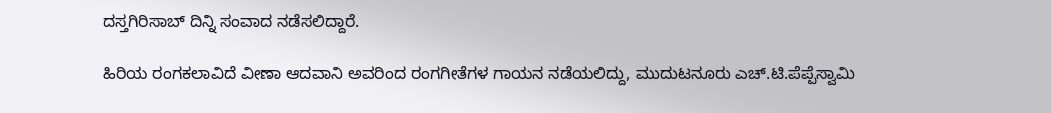ದಸ್ತಗಿರಿಸಾಬ್ ದಿನ್ನಿ ಸಂವಾದ ನಡೆಸಲಿದ್ದಾರೆ.

ಹಿರಿಯ ರಂಗಕಲಾವಿದೆ ವೀಣಾ ಆದವಾನಿ ಅವರಿಂದ ರಂಗಗೀತೆಗಳ ಗಾಯನ ನಡೆಯಲಿದ್ದು, ಮುದುಟನೂರು ಎಚ್‌.ಟಿ.ಪೆಪ್ಪೆಸ್ವಾಮಿ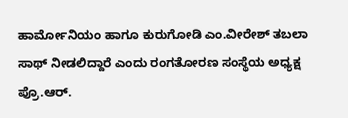ಹಾರ್ಮೋನಿಯಂ ಹಾಗೂ ಕುರುಗೋಡಿ ಎಂ.ವೀರೇಶ್ ತಬಲಾ ಸಾಥ್ ನೀಡಲಿದ್ದಾರೆ ಎಂದು ರಂಗತೋರಣ ಸಂಸ್ಥೆಯ ಅಧ್ಯಕ್ಷ ಪ್ರೊ.ಆರ್‌.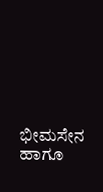ಭೀಮಸೇನ ಹಾಗೂ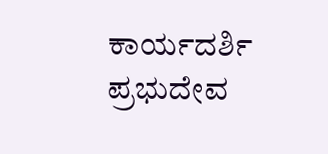ಕಾರ್ಯದರ್ಶಿ ಪ್ರಭುದೇವ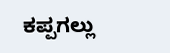ಕಪ್ಪಗಲ್ಲು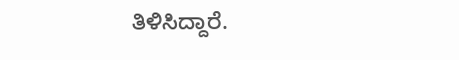ತಿಳಿಸಿದ್ದಾರೆ.